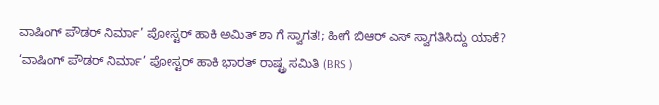ವಾಷಿಂಗ್ ಪೌಡರ್ ನಿರ್ಮಾ’ ಪೋಸ್ಟರ್ ಹಾಕಿ ಅಮಿತ್ ಶಾ ಗೆ ಸ್ವಾಗತ!; ಹೀಗೆ ಬಿಆರ್ ಎಸ್ ಸ್ವಾಗತಿಸಿದ್ದು ಯಾಕೆ?
‘ವಾಷಿಂಗ್ ಪೌಡರ್ ನಿರ್ಮಾ’ ಪೋಸ್ಟರ್ ಹಾಕಿ ಭಾರತ್ ರಾಷ್ಟ್ರ ಸಮಿತಿ (BRS )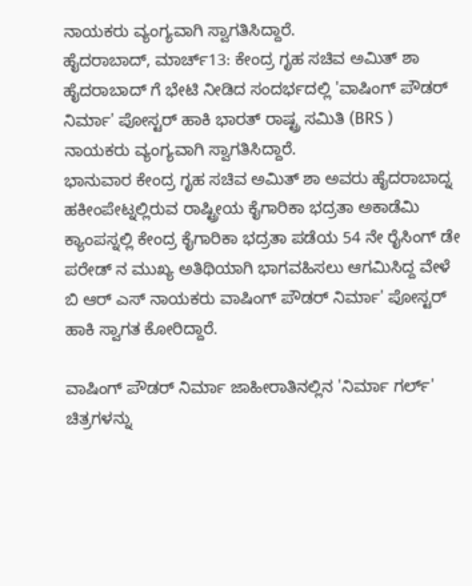ನಾಯಕರು ವ್ಯಂಗ್ಯವಾಗಿ ಸ್ವಾಗತಿಸಿದ್ದಾರೆ.
ಹೈದರಾಬಾದ್, ಮಾರ್ಚ್13: ಕೇಂದ್ರ ಗೃಹ ಸಚಿವ ಅಮಿತ್ ಶಾ ಹೈದರಾಬಾದ್ ಗೆ ಭೇಟಿ ನೀಡಿದ ಸಂದರ್ಭದಲ್ಲಿ 'ವಾಷಿಂಗ್ ಪೌಡರ್ ನಿರ್ಮಾ' ಪೋಸ್ಟರ್ ಹಾಕಿ ಭಾರತ್ ರಾಷ್ಟ್ರ ಸಮಿತಿ (BRS ) ನಾಯಕರು ವ್ಯಂಗ್ಯವಾಗಿ ಸ್ವಾಗತಿಸಿದ್ದಾರೆ.
ಭಾನುವಾರ ಕೇಂದ್ರ ಗೃಹ ಸಚಿವ ಅಮಿತ್ ಶಾ ಅವರು ಹೈದರಾಬಾದ್ನ ಹಕೀಂಪೇಟ್ನಲ್ಲಿರುವ ರಾಷ್ಟ್ರೀಯ ಕೈಗಾರಿಕಾ ಭದ್ರತಾ ಅಕಾಡೆಮಿ ಕ್ಯಾಂಪಸ್ನಲ್ಲಿ ಕೇಂದ್ರ ಕೈಗಾರಿಕಾ ಭದ್ರತಾ ಪಡೆಯ 54 ನೇ ರೈಸಿಂಗ್ ಡೇ ಪರೇಡ್ ನ ಮುಖ್ಯ ಅತಿಥಿಯಾಗಿ ಭಾಗವಹಿಸಲು ಆಗಮಿಸಿದ್ದ ವೇಳೆ ಬಿ ಆರ್ ಎಸ್ ನಾಯಕರು ವಾಷಿಂಗ್ ಪೌಡರ್ ನಿರ್ಮಾ' ಪೋಸ್ಟರ್ ಹಾಕಿ ಸ್ವಾಗತ ಕೋರಿದ್ದಾರೆ.

ವಾಷಿಂಗ್ ಪೌಡರ್ ನಿರ್ಮಾ ಜಾಹೀರಾತಿನಲ್ಲಿನ 'ನಿರ್ಮಾ ಗರ್ಲ್' ಚಿತ್ರಗಳನ್ನು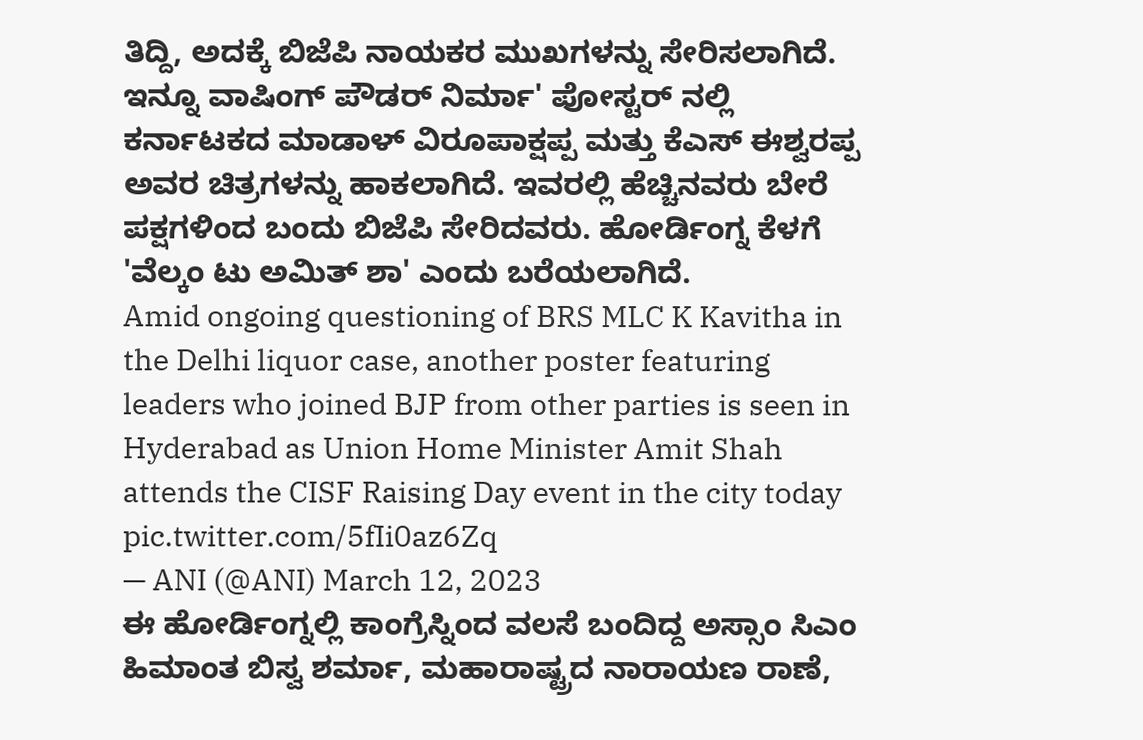ತಿದ್ದಿ, ಅದಕ್ಕೆ ಬಿಜೆಪಿ ನಾಯಕರ ಮುಖಗಳನ್ನು ಸೇರಿಸಲಾಗಿದೆ. ಇನ್ನೂ ವಾಷಿಂಗ್ ಪೌಡರ್ ನಿರ್ಮಾ' ಪೋಸ್ಟರ್ ನಲ್ಲಿ ಕರ್ನಾಟಕದ ಮಾಡಾಳ್ ವಿರೂಪಾಕ್ಷಪ್ಪ ಮತ್ತು ಕೆಎಸ್ ಈಶ್ವರಪ್ಪ ಅವರ ಚಿತ್ರಗಳನ್ನು ಹಾಕಲಾಗಿದೆ. ಇವರಲ್ಲಿ ಹೆಚ್ಚಿನವರು ಬೇರೆ ಪಕ್ಷಗಳಿಂದ ಬಂದು ಬಿಜೆಪಿ ಸೇರಿದವರು. ಹೋರ್ಡಿಂಗ್ನ ಕೆಳಗೆ 'ವೆಲ್ಕಂ ಟು ಅಮಿತ್ ಶಾ' ಎಂದು ಬರೆಯಲಾಗಿದೆ.
Amid ongoing questioning of BRS MLC K Kavitha in the Delhi liquor case, another poster featuring leaders who joined BJP from other parties is seen in Hyderabad as Union Home Minister Amit Shah attends the CISF Raising Day event in the city today pic.twitter.com/5fIi0az6Zq
— ANI (@ANI) March 12, 2023
ಈ ಹೋರ್ಡಿಂಗ್ನಲ್ಲಿ ಕಾಂಗ್ರೆಸ್ನಿಂದ ವಲಸೆ ಬಂದಿದ್ದ ಅಸ್ಸಾಂ ಸಿಎಂ ಹಿಮಾಂತ ಬಿಸ್ವ ಶರ್ಮಾ, ಮಹಾರಾಷ್ಟ್ರದ ನಾರಾಯಣ ರಾಣೆ,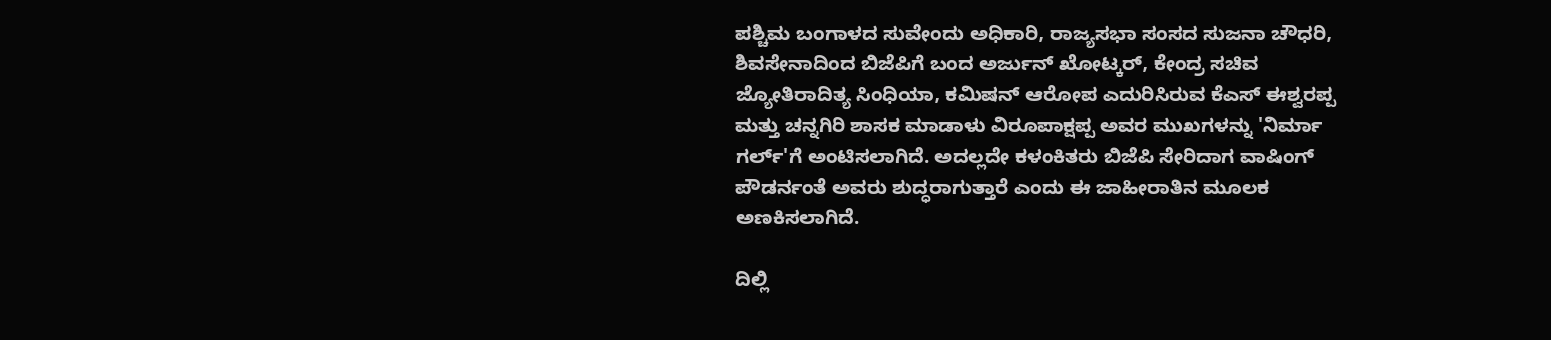ಪಶ್ಚಿಮ ಬಂಗಾಳದ ಸುವೇಂದು ಅಧಿಕಾರಿ, ರಾಜ್ಯಸಭಾ ಸಂಸದ ಸುಜನಾ ಚೌಧರಿ, ಶಿವಸೇನಾದಿಂದ ಬಿಜೆಪಿಗೆ ಬಂದ ಅರ್ಜುನ್ ಖೋಟ್ಕರ್, ಕೇಂದ್ರ ಸಚಿವ ಜ್ಯೋತಿರಾದಿತ್ಯ ಸಿಂಧಿಯಾ, ಕಮಿಷನ್ ಆರೋಪ ಎದುರಿಸಿರುವ ಕೆಎಸ್ ಈಶ್ವರಪ್ಪ ಮತ್ತು ಚನ್ನಗಿರಿ ಶಾಸಕ ಮಾಡಾಳು ವಿರೂಪಾಕ್ಷಪ್ಪ ಅವರ ಮುಖಗಳನ್ನು 'ನಿರ್ಮಾ ಗರ್ಲ್'ಗೆ ಅಂಟಿಸಲಾಗಿದೆ. ಅದಲ್ಲದೇ ಕಳಂಕಿತರು ಬಿಜೆಪಿ ಸೇರಿದಾಗ ವಾಷಿಂಗ್ ಪೌಡರ್ನಂತೆ ಅವರು ಶುದ್ಧರಾಗುತ್ತಾರೆ ಎಂದು ಈ ಜಾಹೀರಾತಿನ ಮೂಲಕ ಅಣಕಿಸಲಾಗಿದೆ.

ದಿಲ್ಲಿ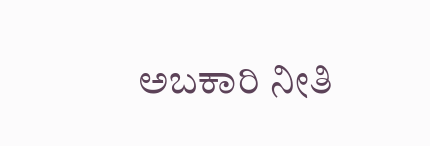ಅಬಕಾರಿ ನೀತಿ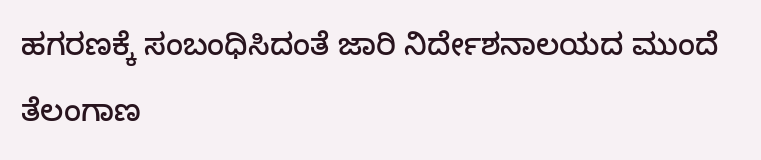ಹಗರಣಕ್ಕೆ ಸಂಬಂಧಿಸಿದಂತೆ ಜಾರಿ ನಿರ್ದೇಶನಾಲಯದ ಮುಂದೆ ತೆಲಂಗಾಣ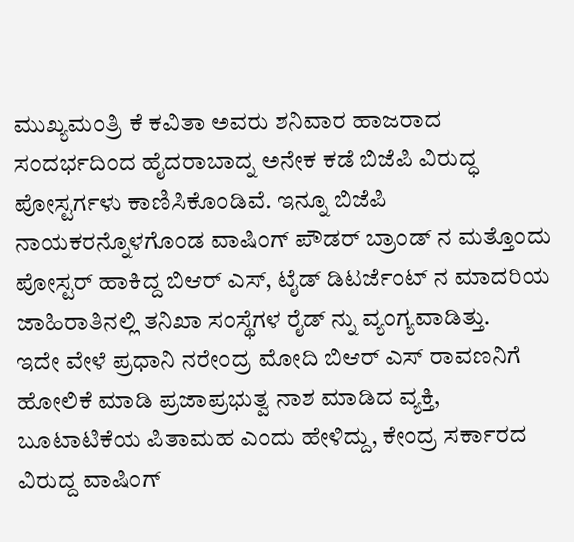ಮುಖ್ಯಮಂತ್ರಿ ಕೆ ಕವಿತಾ ಅವರು ಶನಿವಾರ ಹಾಜರಾದ ಸಂದರ್ಭದಿಂದ ಹೈದರಾಬಾದ್ನ ಅನೇಕ ಕಡೆ ಬಿಜೆಪಿ ವಿರುದ್ಧ ಪೋಸ್ಟರ್ಗಳು ಕಾಣಿಸಿಕೊಂಡಿವೆ. ಇನ್ನೂ ಬಿಜೆಪಿ ನಾಯಕರನ್ನೊಳಗೊಂಡ ವಾಷಿಂಗ್ ಪೌಡರ್ ಬ್ರಾಂಡ್ ನ ಮತ್ತೊಂದು ಪೋಸ್ಟರ್ ಹಾಕಿದ್ದ ಬಿಆರ್ ಎಸ್, ಟೈಡ್ ಡಿಟರ್ಜೆಂಟ್ ನ ಮಾದರಿಯ ಜಾಹಿರಾತಿನಲ್ಲಿ ತನಿಖಾ ಸಂಸ್ಥೆಗಳ ರೈಡ್ ನ್ನು ವ್ಯಂಗ್ಯವಾಡಿತ್ತು.
ಇದೇ ವೇಳೆ ಪ್ರಧಾನಿ ನರೇಂದ್ರ ಮೋದಿ ಬಿಆರ್ ಎಸ್ ರಾವಣನಿಗೆ ಹೋಲಿಕೆ ಮಾಡಿ ಪ್ರಜಾಪ್ರಭುತ್ವ ನಾಶ ಮಾಡಿದ ವ್ಯಕ್ತಿ, ಬೂಟಾಟಿಕೆಯ ಪಿತಾಮಹ ಎಂದು ಹೇಳಿದ್ದು, ಕೇಂದ್ರ ಸರ್ಕಾರದ ವಿರುದ್ದ ವಾಷಿಂಗ್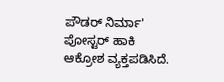ಪೌಡರ್ ನಿರ್ಮಾ' ಪೋಸ್ಟರ್ ಹಾಕಿ ಆಕ್ರೋಶ ವ್ಯಕ್ತಪಡಿಸಿದೆ.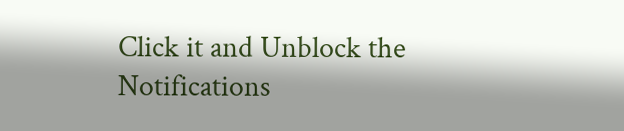Click it and Unblock the Notifications